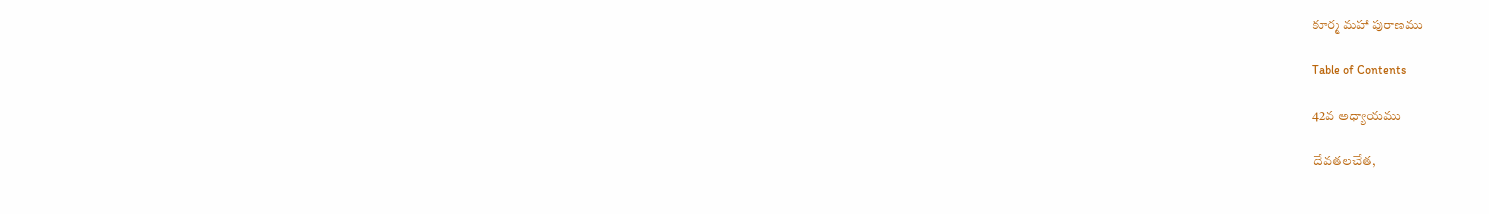కూర్మ మహా పురాణము

Table of Contents

42వ అధ్యాయము

దేవతలచేత,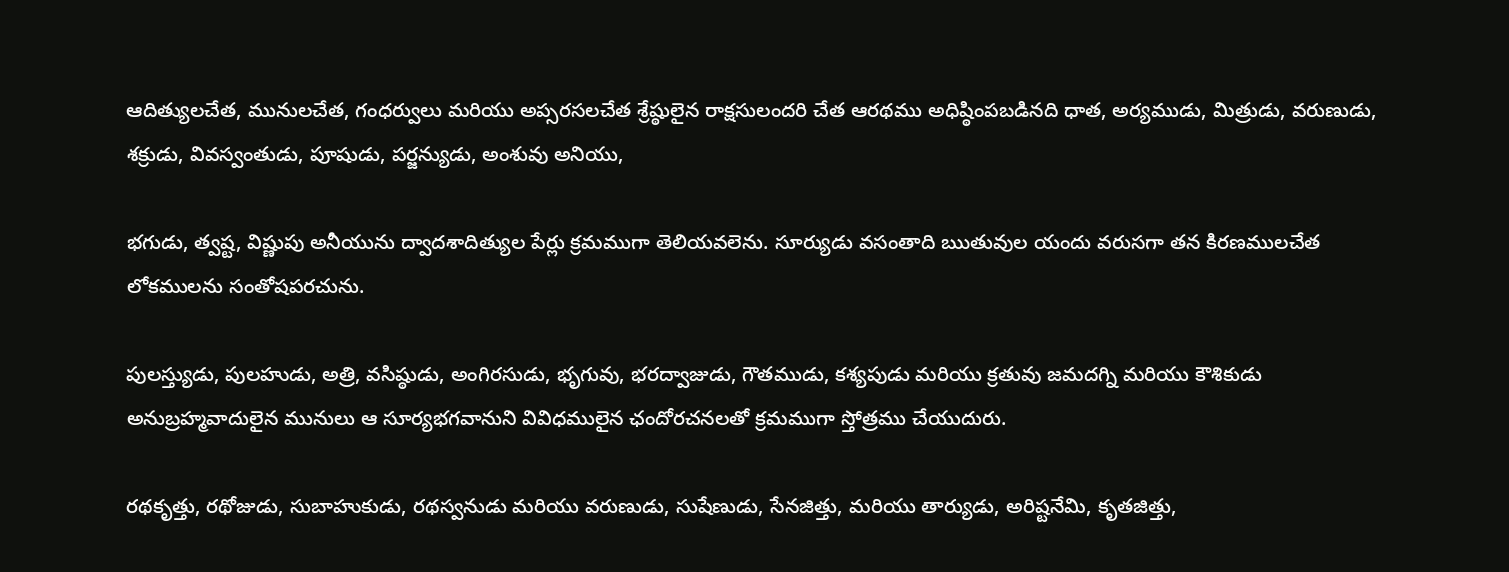ఆదిత్యులచేత, మునులచేత, గంధర్వులు మరియు అప్సరసలచేత శ్రేష్ఠులైన రాక్షసులందరి చేత ఆరథము అధిష్ఠింపబడినది ధాత, అర్యముడు, మిత్రుడు, వరుణుడు, శక్రుడు, వివస్వంతుడు, పూషుడు, పర్జన్యుడు, అంశువు అనియు,

భగుడు, త్వష్ట, విష్ణుపు అనీయును ద్వాదశాదిత్యుల పేర్లు క్రమముగా తెలియవలెను. సూర్యుడు వసంతాది ఋతువుల యందు వరుసగా తన కిరణములచేత లోకములను సంతోషపరచును.

పులస్త్యుడు, పులహుడు, అత్రి, వసిష్ఠుడు, అంగిరసుడు, భృగువు, భరద్వాజుడు, గౌతముడు, కశ్యపుడు మరియు క్రతువు జమదగ్ని మరియు కౌశికుడు అనుబ్రహ్మవాదులైన మునులు ఆ సూర్యభగవానుని వివిధములైన ఛందోరచనలతో క్రమముగా స్తోత్రము చేయుదురు.

రథకృత్తు, రథోజుడు, సుబాహుకుడు, రథస్వనుడు మరియు వరుణుడు, సుషేణుడు, సేనజిత్తు, మరియు తార్యుడు, అరిష్టనేమి, కృతజిత్తు,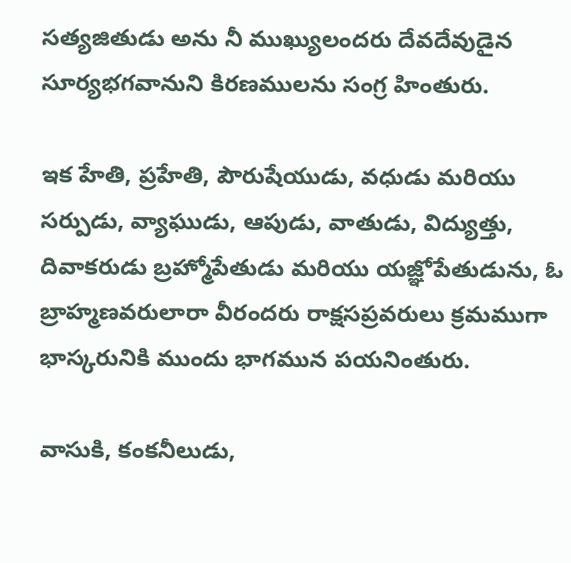సత్యజితుడు అను నీ ముఖ్యులందరు దేవదేవుడైన సూర్యభగవానుని కిరణములను సంగ్ర హింతురు.

ఇక హేతి, ప్రహేతి, పౌరుషేయుడు, వధుడు మరియు సర్పుడు, వ్యాఘుడు, ఆపుడు, వాతుడు, విద్యుత్తు, దివాకరుడు బ్రహ్మోపేతుడు మరియు యజ్ఞోపేతుడును, ఓ బ్రాహ్మణవరులారా వీరందరు రాక్షసప్రవరులు క్రమముగా భాస్కరునికి ముందు భాగమున పయనింతురు.

వాసుకి, కంకనీలుడు,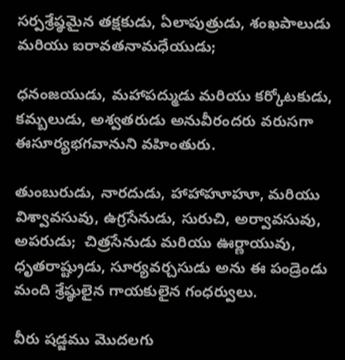సర్పశ్రేష్ఠమైన తక్షకుడు, ఏలాపుత్రుడు, శంఖపాలుడు మరియు ఐరావతనామధేయుడు;

ధనంజయుడు, మహాపద్ముడు మరియు కర్కోటకుడు, కమ్బలుడు, అశ్వతరుడు అనువీరందరు వరుసగా ఈసూర్యభగవానుని వహింతురు.

తుంబురుడు, నారదుడు, హాహాహూహూ, మరియు విశ్వావసువు, ఉగ్రసేనుడు, సురుచి, అర్వావసువు, అపరుడు;  చిత్రసేనుడు మరియు ఊర్ణాయువు, ధృతరాష్ట్రుడు, సూర్యవర్చసుడు అను ఈ పండ్రెండు మంది శ్రేష్ఠులైన గాయకులైన గంధర్వులు.

వీరు షడ్జము మొదలగు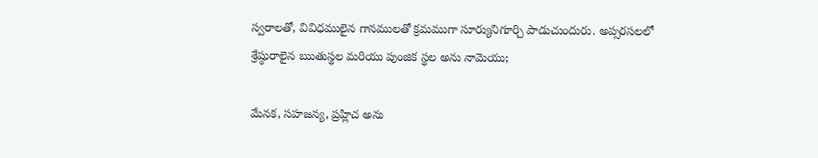స్వరాలతో, వివిధములైన గానములతో క్రమముగా సూర్యునిగూర్చి పాడుచుందురు. అప్సరసలలో శ్రేష్ఠురాలైన ఋతుస్థల మరియు పుంజిక స్థల అను నామెయు;

మేనక, సహజన్య, ప్రహ్లిచ అను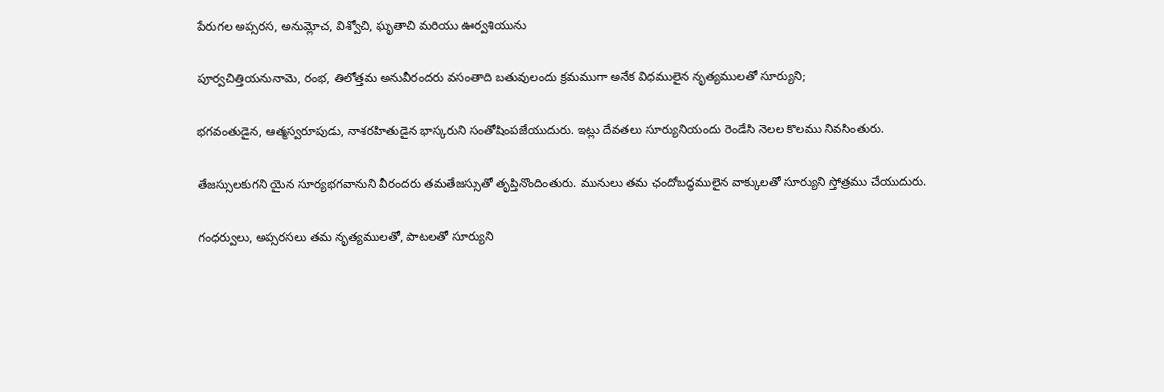పేరుగల అప్సరస, అనుమ్లోచ, విశ్వోచి, ఘృతాచి మరియు ఊర్వశియును

పూర్వచిత్తియనునామె, రంభ, తిలోత్తమ అనువీరందరు వసంతాది బతువులందు క్రమముగా అనేక విధములైన నృత్యములతో సూర్యుని;

భగవంతుడైన, ఆత్మస్వరూపుడు, నాశరహితుడైన భాస్కరుని సంతోషింపజేయుదురు. ఇట్లు దేవతలు సూర్యునియందు రెండేసి నెలల కొలము నివసింతురు.

తేజస్సులకుగని యైన సూర్యభగవానుని వీరందరు తమతేజస్సుతో తృప్తినొందింతురు. మునులు తమ ఛందోబద్ధములైన వాక్కులతో సూర్యుని స్తోత్రము చేయుదురు.

గంధర్వులు, అప్సరసలు తమ నృత్యములతో, పాటలతో సూర్యుని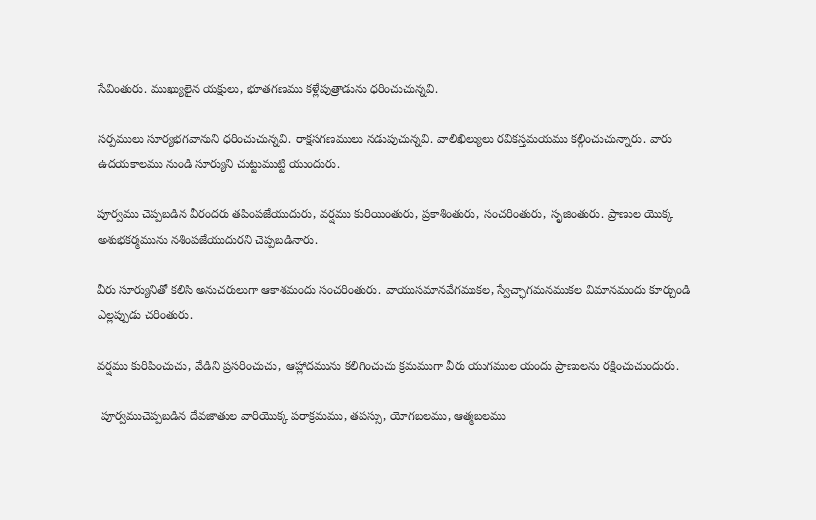సేవింతురు. ముఖ్యులైన యక్షులు, భూతగణము కళ్లేపుత్రాడును ధరించుచున్నవి.

సర్పములు సూర్యభగవానుని ధరించుచున్నవి. రాక్షసగణములు నడుపుచున్నవి. వాలిఖిల్యులు రవికస్తమయము కల్గించుచున్నారు. వారు ఉదయకాలము నుండి సూర్యుని చుట్టుముట్టి యుందురు.

పూర్వము చెప్పబడిన వీరందరు తపింపజేయుదురు, వర్షము కురియింతురు, ప్రకాశింతురు, సంచరింతురు, సృజింతురు. ప్రాణుల యొక్క అశుభకర్మమును నశింపజేయుదురని చెప్పబడినారు.

వీరు సూర్యునితో కలిసి అనుచరులుగా ఆకాశమందు సంచరింతురు. వాయుసమానవేగముకల, స్వేచ్ఛాగమనముకల విమానమందు కూర్చుండి ఎల్లప్పుడు చరింతురు.

వర్షము కురిపించుచు, వేడిని ప్రసరించుచు, ఆహ్లాదమును కలిగించుచు క్రమముగా వీరు యుగముల యందు ప్రాణులను రక్షించుచుందురు.

 పూర్వముచెప్పబడిన దేవజాతుల వారియొక్క పరాక్రమము, తపస్సు, యోగబలము, ఆత్మబలము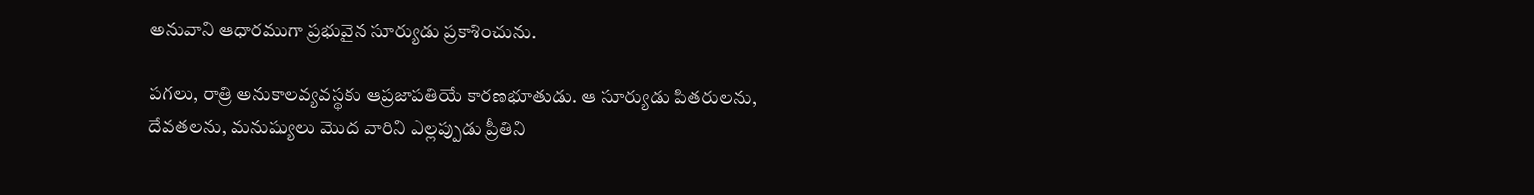అనువాని ఆధారముగా ప్రభువైన సూర్యుడు ప్రకాశించును.

పగలు, రాత్రి అనుకాలవ్యవస్థకు ఆప్రజాపతియే కారణభూతుడు. ఆ సూర్యుడు పితరులను, దేవతలను, మనుష్యులు మొద వారిని ఎల్లప్పుడు ప్రీతిని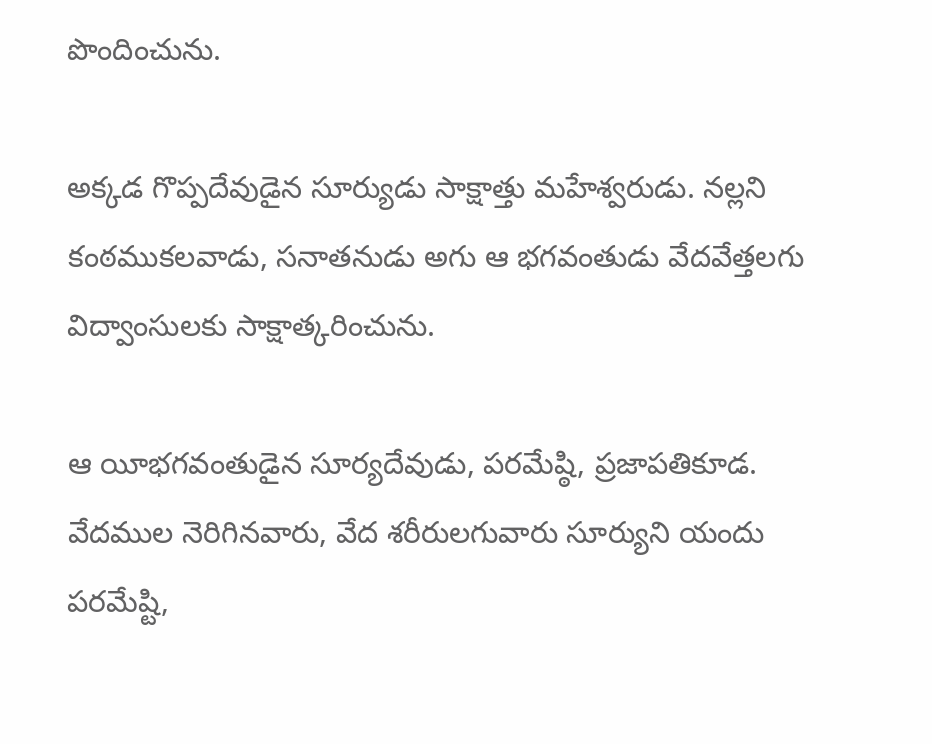పొందించును.

అక్కడ గొప్పదేవుడైన సూర్యుడు సాక్షాత్తు మహేశ్వరుడు. నల్లని కంఠముకలవాడు, సనాతనుడు అగు ఆ భగవంతుడు వేదవేత్తలగు విద్వాంసులకు సాక్షాత్కరించును.

ఆ యీభగవంతుడైన సూర్యదేవుడు, పరమేష్ఠి, ప్రజాపతికూడ. వేదముల నెరిగినవారు, వేద శరీరులగువారు సూర్యుని యందు పరమేష్టి,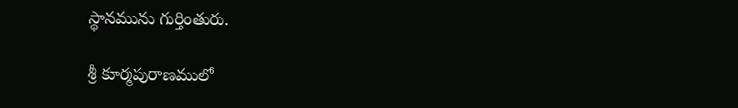స్థానమును గుర్తింతురు.

శ్రీ కూర్మపురాణములో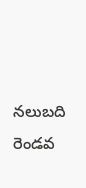నలుబది రెండవ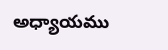అధ్యాయము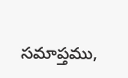సమాప్తము,